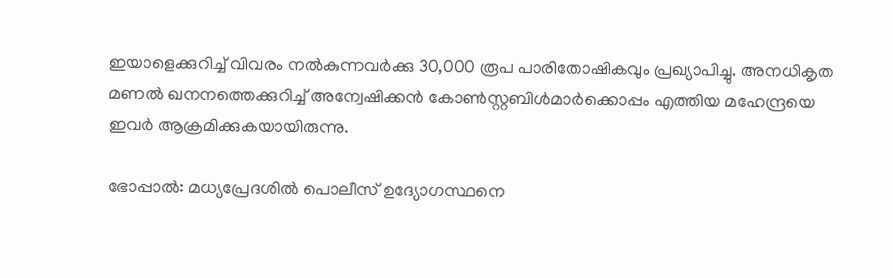ഇയാളെക്കുറിച്ച് വിവരം നൽകുന്നവർക്കു 30,000 രൂപ പാരിതോഷികവും പ്രഖ്യാപിച്ചു. അനധികൃത മണൽ ഖനനത്തെക്കുറിച്ച് അന്വേഷിക്കൻ കോൺസ്റ്റബിൾമാർക്കൊപ്പം എത്തിയ മഹേന്ദ്രയെ ഇവർ ആക്രമിക്കുകയായിരുന്നു.

ഭോപ്പാൽ: മധ്യപ്രേദശിൽ പൊലീസ് ഉദ്യോഗസ്ഥനെ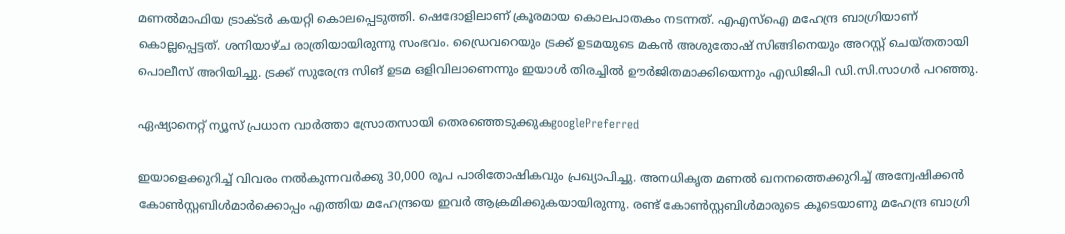മണൽമാഫിയ ട്രാക്ടർ കയറ്റി കൊലപ്പെടുത്തി. ഷെദോളിലാണ് ക്രൂരമായ കൊലപാതകം നടന്നത്. എഎസ്ഐ മഹേന്ദ്ര ബാഗ്രിയാണ് കൊല്ലപ്പെട്ടത്. ശനിയാഴ്ച രാത്രിയായിരുന്നു സംഭവം. ഡ്രൈവറെയും ട്രക്ക് ഉടമയുടെ മകന്‍ അശുതോഷ് സിങ്ങിനെയും അറസ്റ്റ് ചെയ്തതായി പൊലീസ് അറിയിച്ചു. ട്രക്ക് സുരേന്ദ്ര സിങ് ഉടമ ഒളിവിലാണെന്നും ഇയാൾ തിരച്ചിൽ ഊർജിതമാക്കിയെന്നും എഡിജിപി ഡി.സി.സാഗർ പറഞ്ഞു.

ഏഷ്യാനെറ്റ് ന്യൂസ് പ്രധാന വാർത്താ സ്രോതസായി തെരഞ്ഞെടുക്കുകgooglePreferred

ഇയാളെക്കുറിച്ച് വിവരം നൽകുന്നവർക്കു 30,000 രൂപ പാരിതോഷികവും പ്രഖ്യാപിച്ചു. അനധികൃത മണൽ ഖനനത്തെക്കുറിച്ച് അന്വേഷിക്കൻ കോൺസ്റ്റബിൾമാർക്കൊപ്പം എത്തിയ മഹേന്ദ്രയെ ഇവർ ആക്രമിക്കുകയായിരുന്നു. രണ്ട് കോൺസ്റ്റബിൾമാരുടെ കൂടെയാണു മഹേന്ദ്ര ബാഗ്രി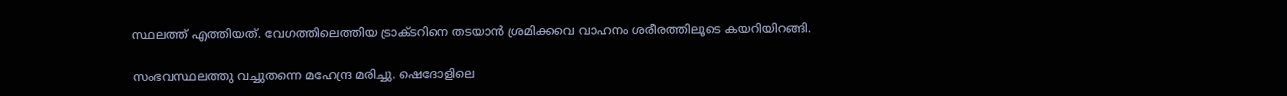സ്ഥലത്ത് എത്തിയത്. വേഗത്തിലെത്തിയ ട്രാക്ടറിനെ തടയാൻ ശ്രമിക്കവെ വാഹനം ശരീരത്തിലൂടെ കയറിയിറങ്ങി.

സംഭവസ്ഥലത്തു വച്ചുതന്നെ മഹേന്ദ്ര മരിച്ചു. ഷെദോളിലെ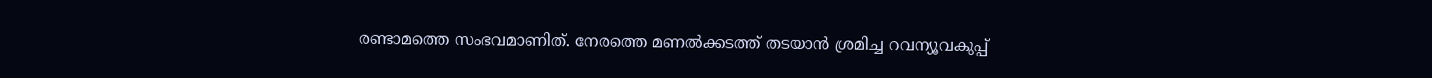രണ്ടാമത്തെ സംഭവമാണിത്. നേരത്തെ മണൽക്കടത്ത് തടയാൻ ശ്രമിച്ച റവന്യൂവകുപ്പ്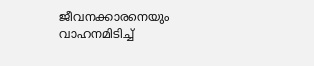ജീവനക്കാരനെയും വാഹനമിടിച്ച്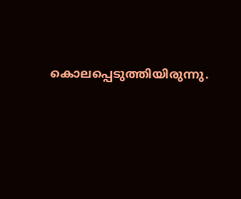കൊലപ്പെടുത്തിയിരുന്നു.